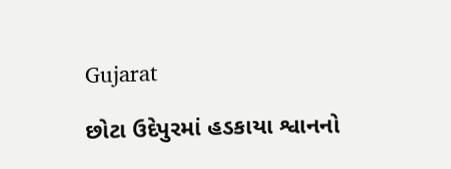Gujarat

છોટા ઉદેપુરમાં હડકાયા શ્વાનનો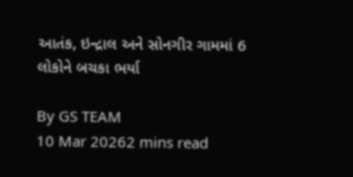આતંક, ઇન્દ્રાલ અને સોનગીર ગામમાં 6 લોકોને બચકા ભર્યા

By GS TEAM
10 Mar 20262 mins read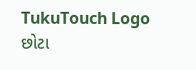TukuTouch Logo
છોટા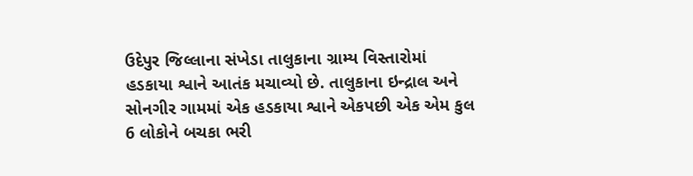ઉદેપુર જિલ્લાના સંખેડા તાલુકાના ગ્રામ્ય વિસ્તારોમાં હડકાયા શ્વાને આતંક મચાવ્યો છે. તાલુકાના ઇન્દ્રાલ અને સોનગીર ગામમાં એક હડકાયા શ્વાને એકપછી એક એમ કુલ 6 લોકોને બચકા ભરી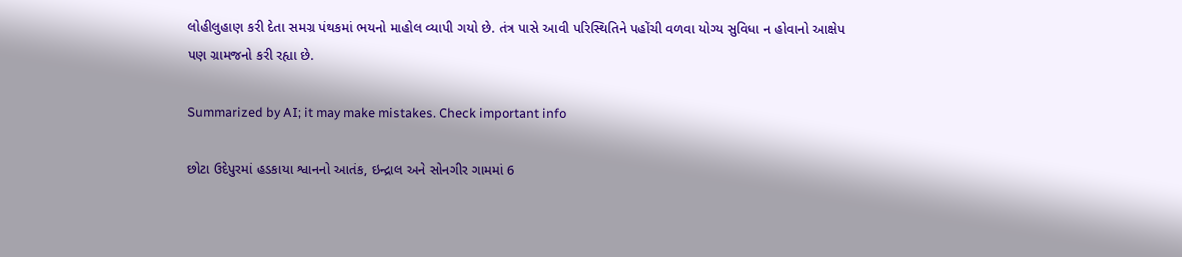લોહીલુહાણ કરી દેતા સમગ્ર પંથકમાં ભયનો માહોલ વ્યાપી ગયો છે. તંત્ર પાસે આવી પરિસ્થિતિને પહોંચી વળવા યોગ્ય સુવિધા ન હોવાનો આક્ષેપ પણ ગ્રામજનો કરી રહ્યા છે.

Summarized by AI; it may make mistakes. Check important info

છોટા ઉદેપુરમાં હડકાયા શ્વાનનો આતંક, ઇન્દ્રાલ અને સોનગીર ગામમાં 6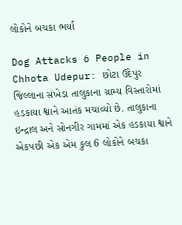લોકોને બચકા ભર્યા

Dog Attacks 6 People in Chhota Udepur: છોટા ઉદેપુર જિલ્લાના સંખેડા તાલુકાના ગ્રામ્ય વિસ્તારોમાં હડકાયા શ્વાને આતંક મચાવ્યો છે. તાલુકાના ઇન્દ્રાલ અને સોનગીર ગામમાં એક હડકાયા શ્વાને એકપછી એક એમ કુલ 6 લોકોને બચકા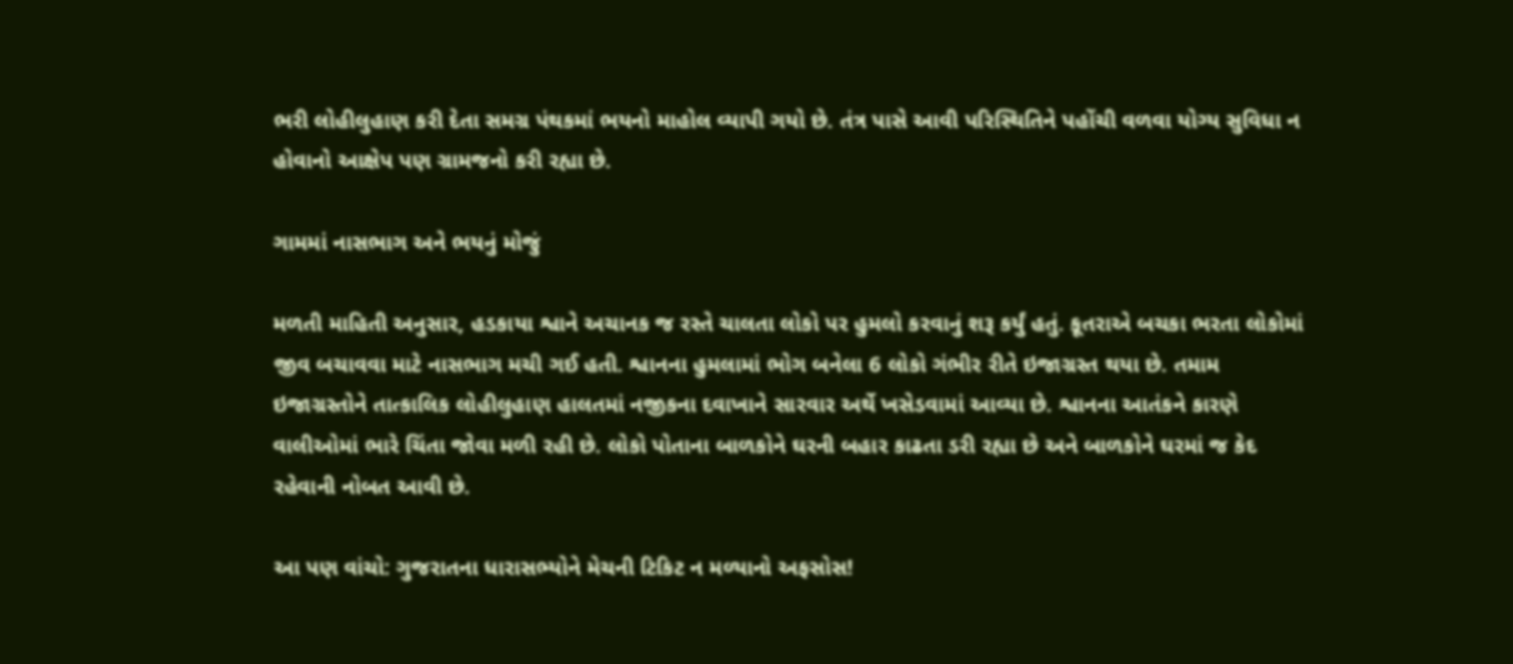ભરી લોહીલુહાણ કરી દેતા સમગ્ર પંથકમાં ભયનો માહોલ વ્યાપી ગયો છે. તંત્ર પાસે આવી પરિસ્થિતિને પહોંચી વળવા યોગ્ય સુવિધા ન હોવાનો આક્ષેપ પણ ગ્રામજનો કરી રહ્યા છે.

ગામમાં નાસભાગ અને ભયનું મોજું

મળતી માહિતી અનુસાર, હડકાયા શ્વાને અચાનક જ રસ્તે ચાલતા લોકો પર હુમલો કરવાનું શરૂ કર્યું હતું. કૂતરાએ બચકા ભરતા લોકોમાં જીવ બચાવવા માટે નાસભાગ મચી ગઈ હતી. શ્વાનના હુમલામાં ભોગ બનેલા 6 લોકો ગંભીર રીતે ઇજાગ્રસ્ત થયા છે. તમામ ઇજાગ્રસ્તોને તાત્કાલિક લોહીલુહાણ હાલતમાં નજીકના દવાખાને સારવાર અર્થે ખસેડવામાં આવ્યા છે. શ્વાનના આતંકને કારણે વાલીઓમાં ભારે ચિંતા જોવા મળી રહી છે. લોકો પોતાના બાળકોને ઘરની બહાર કાઢતા ડરી રહ્યા છે અને બાળકોને ઘરમાં જ કેદ રહેવાની નોબત આવી છે.

આ પણ વાંચો: ગુજરાતના ધારાસભ્યોને મેચની ટિકિટ ન મળ્યાનો અફસોસ!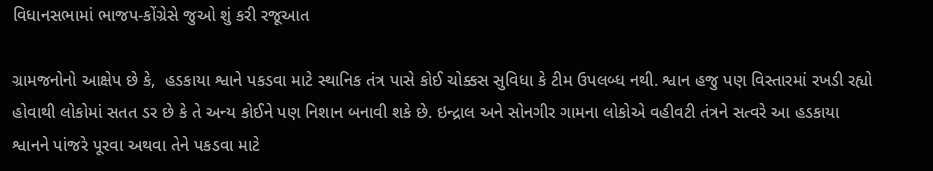વિધાનસભામાં ભાજપ-કોંગ્રેસે જુઓ શું કરી રજૂઆત

ગ્રામજનોનો આક્ષેપ છે કે,  હડકાયા શ્વાને પકડવા માટે સ્થાનિક તંત્ર પાસે કોઈ ચોક્કસ સુવિધા કે ટીમ ઉપલબ્ધ નથી. શ્વાન હજુ પણ વિસ્તારમાં રખડી રહ્યો હોવાથી લોકોમાં સતત ડર છે કે તે અન્ય કોઈને પણ નિશાન બનાવી શકે છે. ઇન્દ્રાલ અને સોનગીર ગામના લોકોએ વહીવટી તંત્રને સત્વરે આ હડકાયા શ્વાનને પાંજરે પૂરવા અથવા તેને પકડવા માટે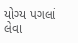યોગ્ય પગલાં લેવા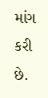માંગ કરી છે.